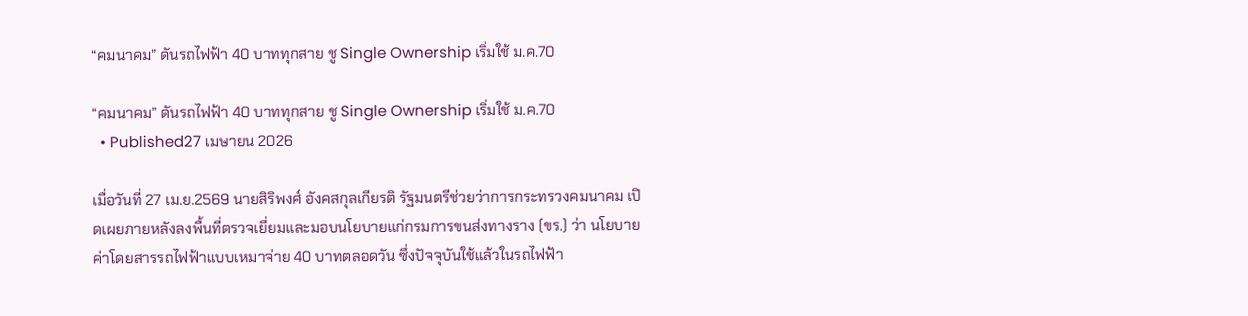“คมนาคม” ดันรถไฟฟ้า 40 บาททุกสาย ชู Single Ownership เริ่มใช้ ม.ค.70

“คมนาคม” ดันรถไฟฟ้า 40 บาททุกสาย ชู Single Ownership เริ่มใช้ ม.ค.70
  • Published27 เมษายน 2026

เมื่อวันที่ 27 เม.ย.2569 นายสิริพงศ์ อังคสกุลเกียรติ รัฐมนตรีช่วยว่าการกระทรวงคมนาคม เปิดเผยภายหลังลงพื้นที่ตรวจเยี่ยมและมอบนโยบายแก่กรมการขนส่งทางราง (ขร.) ว่า นโยบายค่าโดยสารรถไฟฟ้าแบบเหมาจ่าย 40 บาทตลอดวัน ซึ่งปัจจุบันใช้แล้วในรถไฟฟ้า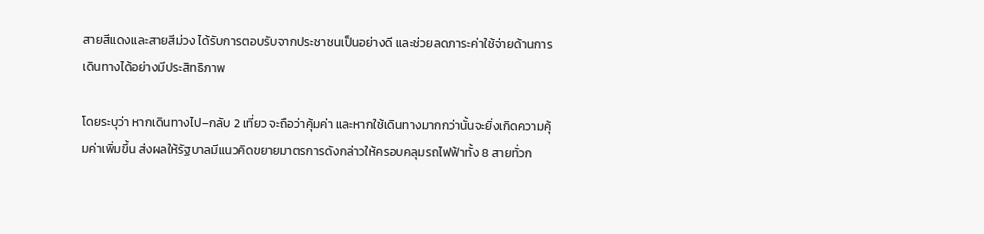สายสีแดงและสายสีม่วง ได้รับการตอบรับจากประชาชนเป็นอย่างดี และช่วยลดภาระค่าใช้จ่ายด้านการเดินทางได้อย่างมีประสิทธิภาพ

โดยระบุว่า หากเดินทางไป–กลับ 2 เที่ยว จะถือว่าคุ้มค่า และหากใช้เดินทางมากกว่านั้นจะยิ่งเกิดความคุ้มค่าเพิ่มขึ้น ส่งผลให้รัฐบาลมีแนวคิดขยายมาตรการดังกล่าวให้ครอบคลุมรถไฟฟ้าทั้ง 8 สายทั่วก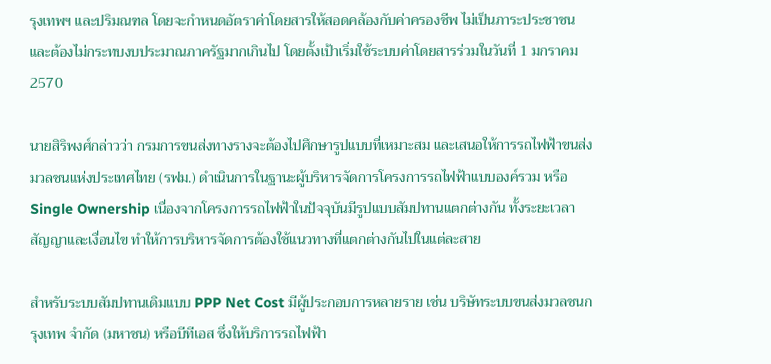รุงเทพฯ และปริมณฑล โดยจะกำหนดอัตราค่าโดยสารให้สอดคล้องกับค่าครองชีพ ไม่เป็นภาระประชาชน และต้องไม่กระทบงบประมาณภาครัฐมากเกินไป โดยตั้งเป้าเริ่มใช้ระบบค่าโดยสารร่วมในวันที่ 1 มกราคม 2570

นายสิริพงศ์กล่าวว่า กรมการขนส่งทางรางจะต้องไปศึกษารูปแบบที่เหมาะสม และเสนอให้การรถไฟฟ้าขนส่งมวลชนแห่งประเทศไทย (รฟม.) ดำเนินการในฐานะผู้บริหารจัดการโครงการรถไฟฟ้าแบบองค์รวม หรือ Single Ownership เนื่องจากโครงการรถไฟฟ้าในปัจจุบันมีรูปแบบสัมปทานแตกต่างกัน ทั้งระยะเวลาสัญญาและเงื่อนไข ทำให้การบริหารจัดการต้องใช้แนวทางที่แตกต่างกันไปในแต่ละสาย

สำหรับระบบสัมปทานเดิมแบบ PPP Net Cost มีผู้ประกอบการหลายราย เช่น บริษัทระบบขนส่งมวลชนกรุงเทพ จำกัด (มหาชน) หรือบีทีเอส ซึ่งให้บริการรถไฟฟ้า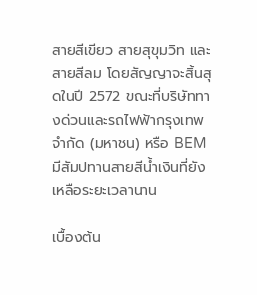สายสีเขียว สายสุขุมวิท และสายสีลม โดยสัญญาจะสิ้นสุดในปี 2572 ขณะที่บริษัททางด่วนและรถไฟฟ้ากรุงเทพ จำกัด (มหาชน) หรือ BEM มีสัมปทานสายสีน้ำเงินที่ยังเหลือระยะเวลานาน

เบื้องต้น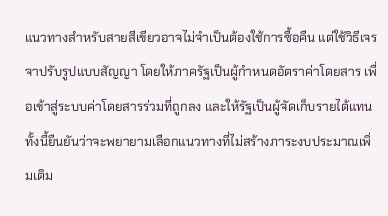แนวทางสำหรับสายสีเขียวอาจไม่จำเป็นต้องใช้การซื้อคืน แต่ใช้วิธีเจรจาปรับรูปแบบสัญญา โดยให้ภาครัฐเป็นผู้กำหนดอัตราค่าโดยสาร เพื่อเข้าสู่ระบบค่าโดยสารร่วมที่ถูกลง และให้รัฐเป็นผู้จัดเก็บรายได้แทน ทั้งนี้ยืนยันว่าจะพยายามเลือกแนวทางที่ไม่สร้างภาระงบประมาณเพิ่มเติม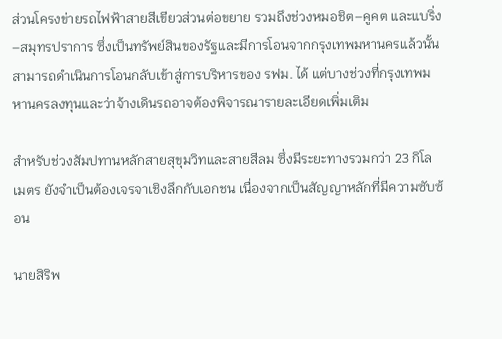ส่วนโครงข่ายรถไฟฟ้าสายสีเขียวส่วนต่อขยาย รวมถึงช่วงหมอชิต–คูคต และแบริ่ง–สมุทรปราการ ซึ่งเป็นทรัพย์สินของรัฐและมีการโอนจากกรุงเทพมหานครแล้วนั้น สามารถดำเนินการโอนกลับเข้าสู่การบริหารของ รฟม. ได้ แต่บางช่วงที่กรุงเทพมหานครลงทุนและว่าจ้างเดินรถอาจต้องพิจารณารายละเอียดเพิ่มเติม

สำหรับช่วงสัมปทานหลักสายสุขุมวิทและสายสีลม ซึ่งมีระยะทางรวมกว่า 23 กิโลเมตร ยังจำเป็นต้องเจรจาเชิงลึกกับเอกชน เนื่องจากเป็นสัญญาหลักที่มีความซับซ้อน

นายสิริพ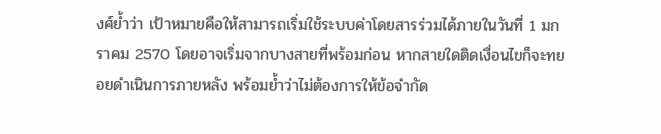งศ์ย้ำว่า เป้าหมายคือให้สามารถเริ่มใช้ระบบค่าโดยสารร่วมได้ภายในวันที่ 1 มกราคม 2570 โดยอาจเริ่มจากบางสายที่พร้อมก่อน หากสายใดติดเงื่อนไขก็จะทยอยดำเนินการภายหลัง พร้อมย้ำว่าไม่ต้องการให้ข้อจำกัด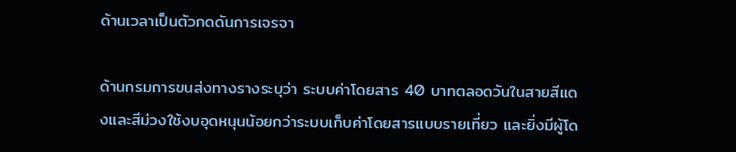ด้านเวลาเป็นตัวกดดันการเจรจา

ด้านกรมการขนส่งทางรางระบุว่า ระบบค่าโดยสาร 40 บาทตลอดวันในสายสีแดงและสีม่วงใช้งบอุดหนุนน้อยกว่าระบบเก็บค่าโดยสารแบบรายเที่ยว และยิ่งมีผู้โด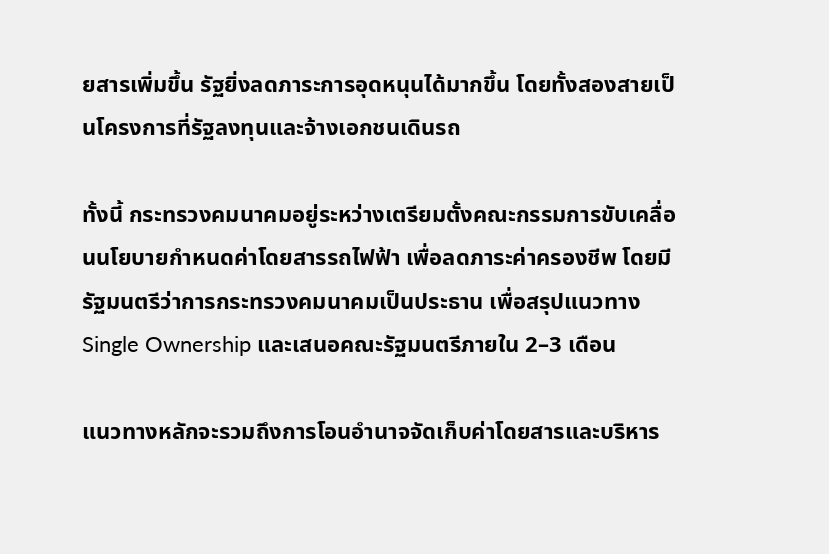ยสารเพิ่มขึ้น รัฐยิ่งลดภาระการอุดหนุนได้มากขึ้น โดยทั้งสองสายเป็นโครงการที่รัฐลงทุนและจ้างเอกชนเดินรถ

ทั้งนี้ กระทรวงคมนาคมอยู่ระหว่างเตรียมตั้งคณะกรรมการขับเคลื่อนนโยบายกำหนดค่าโดยสารรถไฟฟ้า เพื่อลดภาระค่าครองชีพ โดยมีรัฐมนตรีว่าการกระทรวงคมนาคมเป็นประธาน เพื่อสรุปแนวทาง Single Ownership และเสนอคณะรัฐมนตรีภายใน 2–3 เดือน

แนวทางหลักจะรวมถึงการโอนอำนาจจัดเก็บค่าโดยสารและบริหาร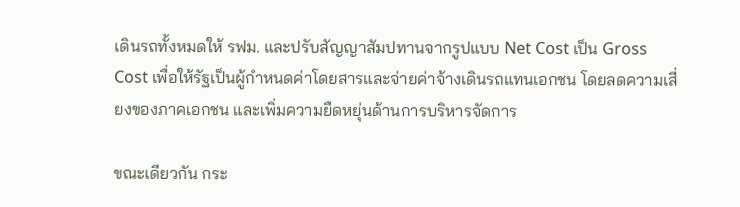เดินรถทั้งหมดให้ รฟม. และปรับสัญญาสัมปทานจากรูปแบบ Net Cost เป็น Gross Cost เพื่อให้รัฐเป็นผู้กำหนดค่าโดยสารและจ่ายค่าจ้างเดินรถแทนเอกชน โดยลดความเสี่ยงของภาคเอกชน และเพิ่มความยืดหยุ่นด้านการบริหารจัดการ

ขณะเดียวกัน กระ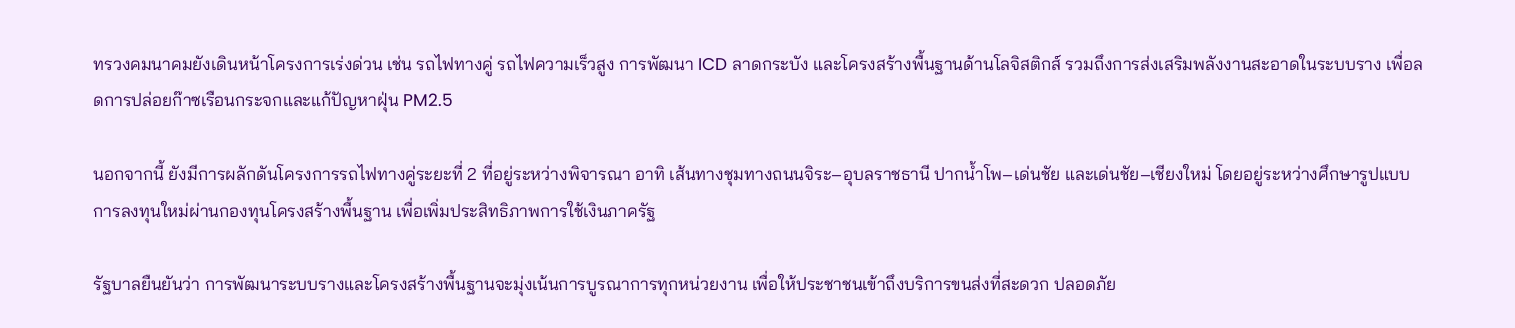ทรวงคมนาคมยังเดินหน้าโครงการเร่งด่วน เช่น รถไฟทางคู่ รถไฟความเร็วสูง การพัฒนา ICD ลาดกระบัง และโครงสร้างพื้นฐานด้านโลจิสติกส์ รวมถึงการส่งเสริมพลังงานสะอาดในระบบราง เพื่อลดการปล่อยก๊าซเรือนกระจกและแก้ปัญหาฝุ่น PM2.5

นอกจากนี้ ยังมีการผลักดันโครงการรถไฟทางคู่ระยะที่ 2 ที่อยู่ระหว่างพิจารณา อาทิ เส้นทางชุมทางถนนจิระ–อุบลราชธานี ปากน้ำโพ–เด่นชัย และเด่นชัย–เชียงใหม่ โดยอยู่ระหว่างศึกษารูปแบบการลงทุนใหม่ผ่านกองทุนโครงสร้างพื้นฐาน เพื่อเพิ่มประสิทธิภาพการใช้เงินภาครัฐ

รัฐบาลยืนยันว่า การพัฒนาระบบรางและโครงสร้างพื้นฐานจะมุ่งเน้นการบูรณาการทุกหน่วยงาน เพื่อให้ประชาชนเข้าถึงบริการขนส่งที่สะดวก ปลอดภัย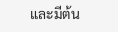และมีต้น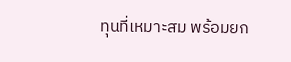ทุนที่เหมาะสม พร้อมยก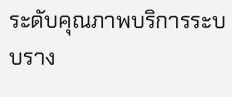ระดับคุณภาพบริการระบบราง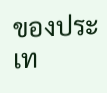ของประเท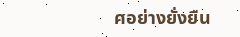ศอย่างยั่งยืน